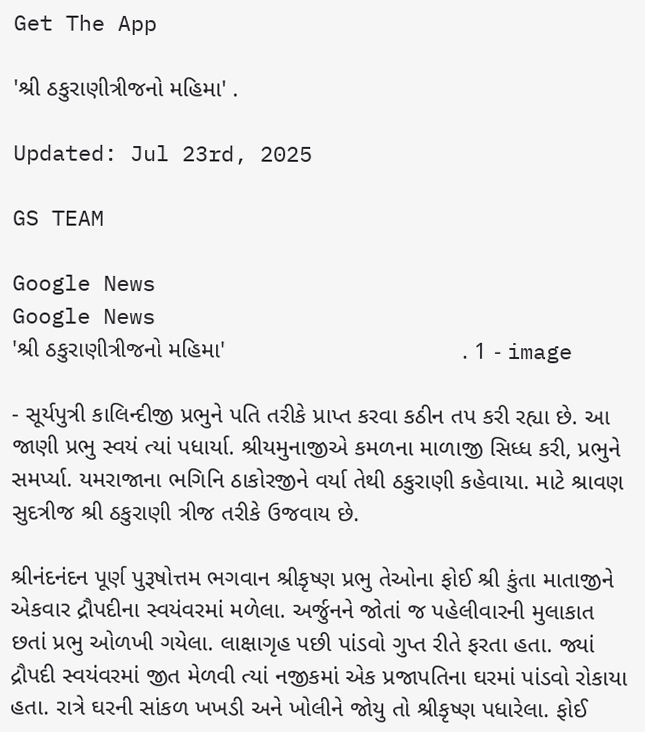Get The App

'શ્રી ઠકુરાણીત્રીજનો મહિમા' .

Updated: Jul 23rd, 2025

GS TEAM

Google News
Google News
'શ્રી ઠકુરાણીત્રીજનો મહિમા'                                    . 1 - image

- સૂર્યપુત્રી કાલિન્દીજી પ્રભુને પતિ તરીકે પ્રાપ્ત કરવા કઠીન તપ કરી રહ્યા છે. આ જાણી પ્રભુ સ્વયં ત્યાં પધાર્યા. શ્રીયમુનાજીએ કમળના માળાજી સિધ્ધ કરી, પ્રભુને સમર્પ્યા. યમરાજાના ભગિનિ ઠાકોરજીને વર્યા તેથી ઠકુરાણી કહેવાયા. માટે શ્રાવણ સુદત્રીજ શ્રી ઠકુરાણી ત્રીજ તરીકે ઉજવાય છે.

શ્રીનંદનંદન પૂર્ણ પુરૂષોત્તમ ભગવાન શ્રીકૃષ્ણ પ્રભુ તેઓના ફોઈ શ્રી કુંતા માતાજીને એકવાર દ્રૌપદીના સ્વયંવરમાં મળેલા. અર્જુનને જોતાં જ પહેલીવારની મુલાકાત છતાં પ્રભુ ઓળખી ગયેલા. લાક્ષાગૃહ પછી પાંડવો ગુપ્ત રીતે ફરતા હતા. જ્યાં દ્રૌપદી સ્વયંવરમાં જીત મેળવી ત્યાં નજીકમાં એક પ્રજાપતિના ઘરમાં પાંડવો રોકાયા હતા. રાત્રે ઘરની સાંકળ ખખડી અને ખોલીને જોયુ તો શ્રીકૃષ્ણ પધારેલા. ફોઈ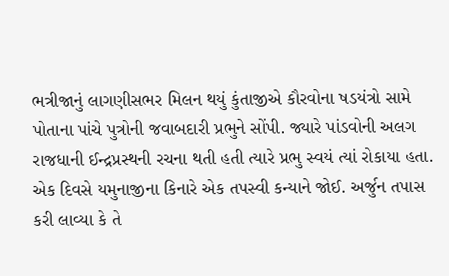ભત્રીજાનું લાગણીસભર મિલન થયું કુંતાજીએ કૌરવોના ષડયંત્રો સામે પોતાના પાંચે પુત્રોની જવાબદારી પ્રભુને સોંપી. જ્યારે પાંડવોની અલગ રાજધાની ઈન્દ્રપ્રસ્થની રચના થતી હતી ત્યારે પ્રભુ સ્વયં ત્યાં રોકાયા હતા. એક દિવસે યમુનાજીના કિનારે એક તપસ્વી કન્યાને જોઈ. અર્જુન તપાસ કરી લાવ્યા કે તે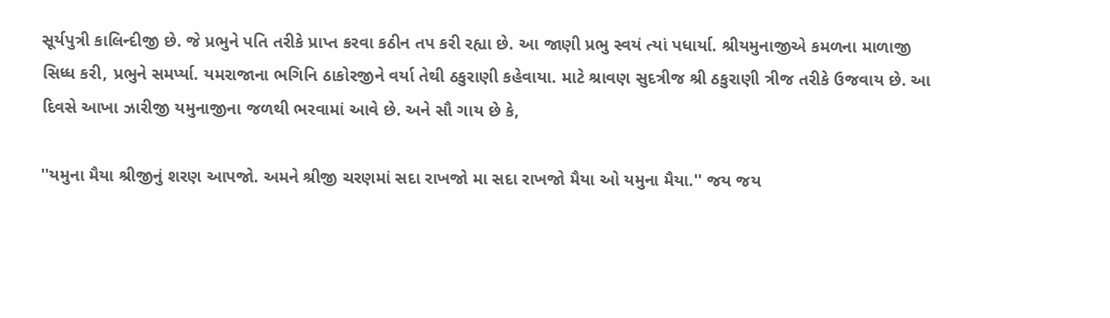સૂર્યપુત્રી કાલિન્દીજી છે. જે પ્રભુને પતિ તરીકે પ્રાપ્ત કરવા કઠીન તપ કરી રહ્યા છે. આ જાણી પ્રભુ સ્વયં ત્યાં પધાર્યા. શ્રીયમુનાજીએ કમળના માળાજી સિધ્ધ કરી, પ્રભુને સમર્પ્યા. યમરાજાના ભગિનિ ઠાકોરજીને વર્યા તેથી ઠકુરાણી કહેવાયા. માટે શ્રાવણ સુદત્રીજ શ્રી ઠકુરાણી ત્રીજ તરીકે ઉજવાય છે. આ દિવસે આખા ઝારીજી યમુનાજીના જળથી ભરવામાં આવે છે. અને સૌ ગાય છે કે,

''યમુના મૈયા શ્રીજીનું શરણ આપજો. અમને શ્રીજી ચરણમાં સદા રાખજો મા સદા રાખજો મૈયા ઓ યમુના મૈયા.'' જય જય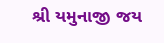શ્રી યમુનાજી જય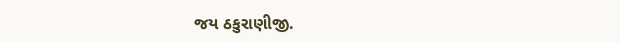જય ઠકુરાણીજી.